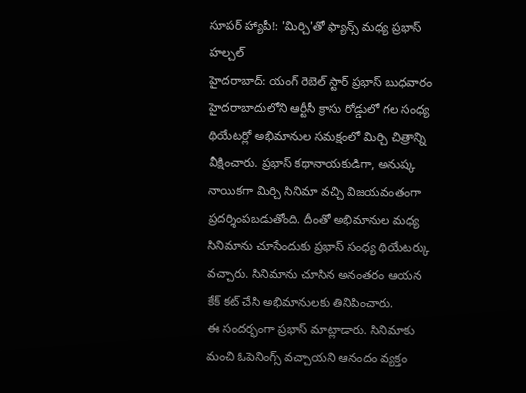సూపర్ హ్యాపీ!: 'మిర్చి'తో ఫ్యాన్స్ మధ్య ప్రభాస్ హల్చల్
హైదరాబాద్: యంగ్ రెబెల్ స్టార్ ప్రభాస్ బుధవారం హైదరాబాదులోని ఆర్టీసీ క్రాసు రోడ్డులో గల సంధ్య థియేటర్లో అభిమానుల సమక్షంలో మిర్చి చిత్రాన్ని వీక్షించారు. ప్రభాస్ కథానాయకుడిగా, అనుష్క నాయికగా మిర్చి సినిమా వచ్చి విజయవంతంగా ప్రదర్శింపబడుతోంది. దీంతో అభిమానుల మధ్య సినిమాను చూసేందుకు ప్రభాస్ సంధ్య థియేటర్కు వచ్చారు. సినిమాను చూసిన అనంతరం ఆయన కేక్ కట్ చేసి అభిమానులకు తినిపించారు.
ఈ సందర్భంగా ప్రభాస్ మాట్లాడారు. సినిమాకు మంచి ఓపెనింగ్స్ వచ్చాయని ఆనందం వ్యక్తం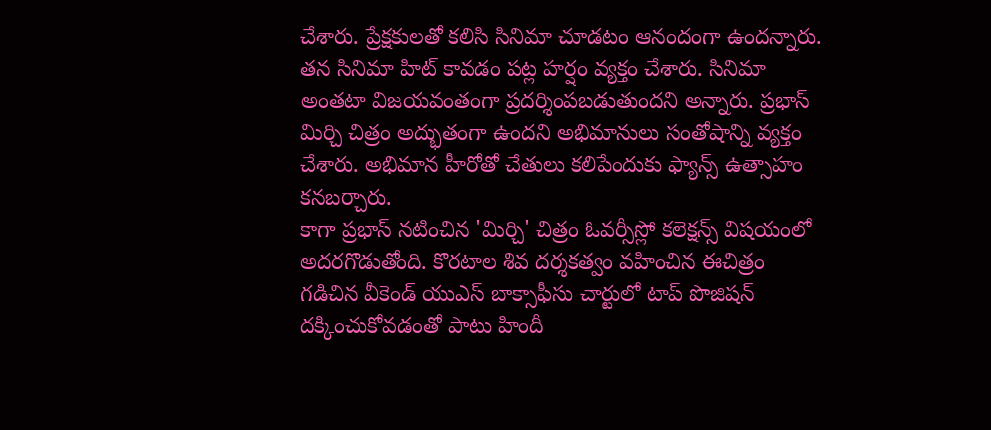చేశారు. ప్రేక్షకులతో కలిసి సినిమా చూడటం ఆనందంగా ఉందన్నారు. తన సినిమా హిట్ కావడం పట్ల హర్షం వ్యక్తం చేశారు. సినిమా అంతటా విజయవంతంగా ప్రదర్శింపబడుతుందని అన్నారు. ప్రభాస్ మిర్చి చిత్రం అద్భుతంగా ఉందని అభిమానులు సంతోషాన్ని వ్యక్తం చేశారు. అభిమాన హీరోతో చేతులు కలిపేందుకు ఫ్యాన్స్ ఉత్సాహం కనబర్చారు.
కాగా ప్రభాస్ నటించిన 'మిర్చి' చిత్రం ఓవర్సీస్లో కలెక్షన్స్ విషయంలో అదరగొడుతోంది. కొరటాల శివ దర్శకత్వం వహించిన ఈచిత్రం గడిచిన వీకెండ్ యుఎస్ బాక్సాఫీసు చార్టులో టాప్ పొజిషన్ దక్కించుకోవడంతో పాటు హిందీ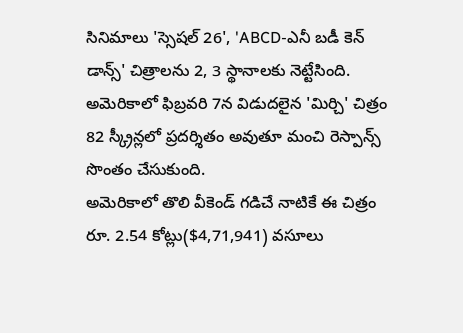సినిమాలు 'స్సెషల్ 26', 'ABCD-ఎనీ బడీ కెన్ డాన్స్' చిత్రాలను 2, 3 స్థానాలకు నెట్టేసింది. అమెరికాలో ఫిబ్రవరి 7న విడుదలైన 'మిర్చి' చిత్రం 82 స్క్రీన్లలో ప్రదర్శితం అవుతూ మంచి రెస్పాన్స్ సొంతం చేసుకుంది.
అమెరికాలో తొలి వీకెండ్ గడిచే నాటికే ఈ చిత్రం రూ. 2.54 కోట్లు($4,71,941) వసూలు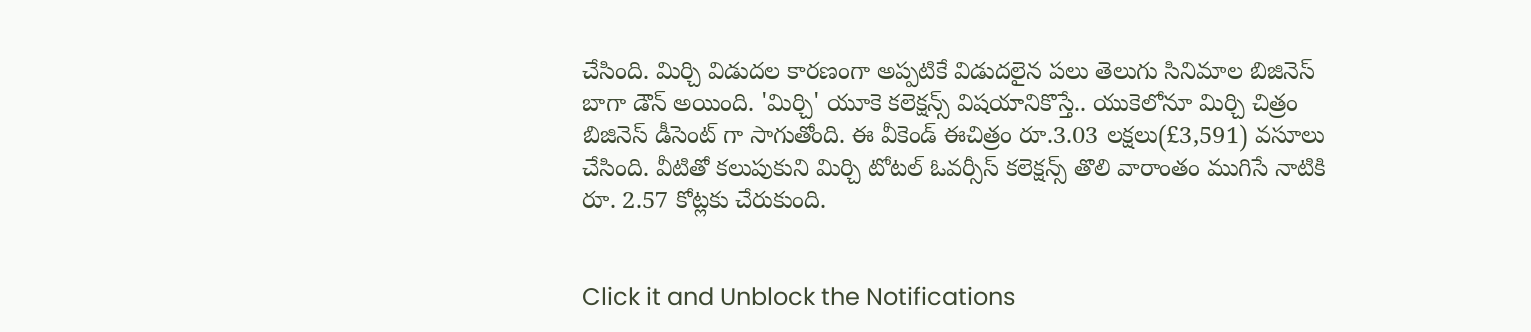చేసింది. మిర్చి విడుదల కారణంగా అప్పటికే విడుదలైన పలు తెలుగు సినిమాల బిజినెస్ బాగా డౌన్ అయింది. 'మిర్చి' యూకె కలెక్షన్స్ విషయానికొస్తే.. యుకెలోనూ మిర్చి చిత్రం బిజినెస్ డీసెంట్ గా సాగుతోంది. ఈ వీకెండ్ ఈచిత్రం రూ.3.03 లక్షలు(£3,591) వసూలు చేసింది. వీటితో కలుపుకుని మిర్చి టోటల్ ఓవర్సీస్ కలెక్షన్స్ తొలి వారాంతం ముగిసే నాటికి రూ. 2.57 కోట్లకు చేరుకుంది.


Click it and Unblock the Notifications